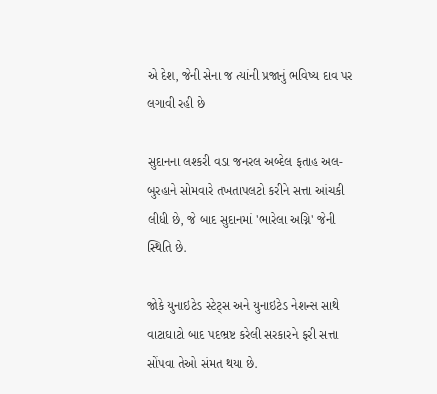એ દેશ, જેની સેના જ ત્યાંની પ્રજાનું ભવિષ્ય દાવ પર લગાવી રહી છે

સુદાનના લશ્કરી વડા જનરલ અબ્દેલ ફતાહ અલ-બુરહાને સોમવારે તખતાપલટો કરીને સત્તા આંચકી લીધી છે, જે બાદ સુદાનમાં 'ભારેલા અગ્નિ' જેની સ્થિતિ છે.

જોકે યુનાઇટેડ સ્ટેટ્સ અને યુનાઇટેડ નેશન્સ સાથે વાટાઘાટો બાદ પદભ્રષ્ટ કરેલી સરકારને ફરી સત્તા સોંપવા તેઓ સંમત થયા છે.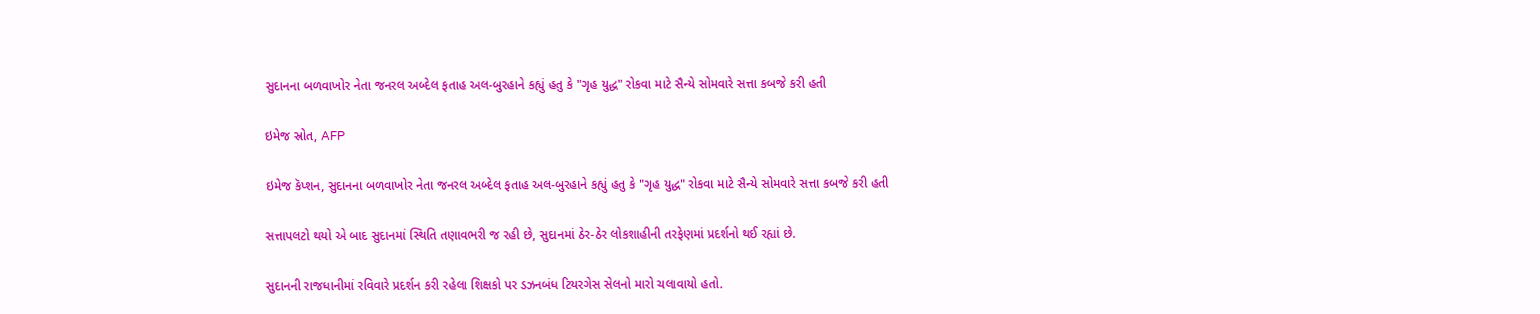સુદાનના બળવાખોર નેતા જનરલ અબ્દેલ ફતાહ અલ-બુરહાને કહ્યું હતુ કે "ગૃહ યુદ્ધ" રોકવા માટે સૈન્યે સોમવારે સત્તા કબજે કરી હતી

ઇમેજ સ્રોત, AFP

ઇમેજ કૅપ્શન, સુદાનના બળવાખોર નેતા જનરલ અબ્દેલ ફતાહ અલ-બુરહાને કહ્યું હતુ કે "ગૃહ યુદ્ધ" રોકવા માટે સૈન્યે સોમવારે સત્તા કબજે કરી હતી

સત્તાપલટો થયો એ બાદ સુદાનમાં સ્થિતિ તણાવભરી જ રહી છે, સુદાનમાં ઠેર-ઠેર લોકશાહીની તરફેણમાં પ્રદર્શનો થઈ રહ્યાં છે.

સુદાનની રાજધાનીમાં રવિવારે પ્રદર્શન કરી રહેલા શિક્ષકો પર ડઝનબંધ ટિયરગેસ સેલનો મારો ચલાવાયો હતો.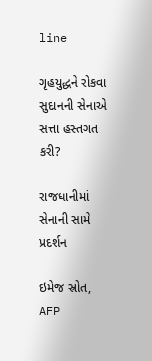line

ગૃહયુદ્ધને રોકવા સુદાનની સેનાએ સત્તા હસ્તગત કરી?

રાજધાનીમાં સેનાની સામે પ્રદર્શન

ઇમેજ સ્રોત, AFP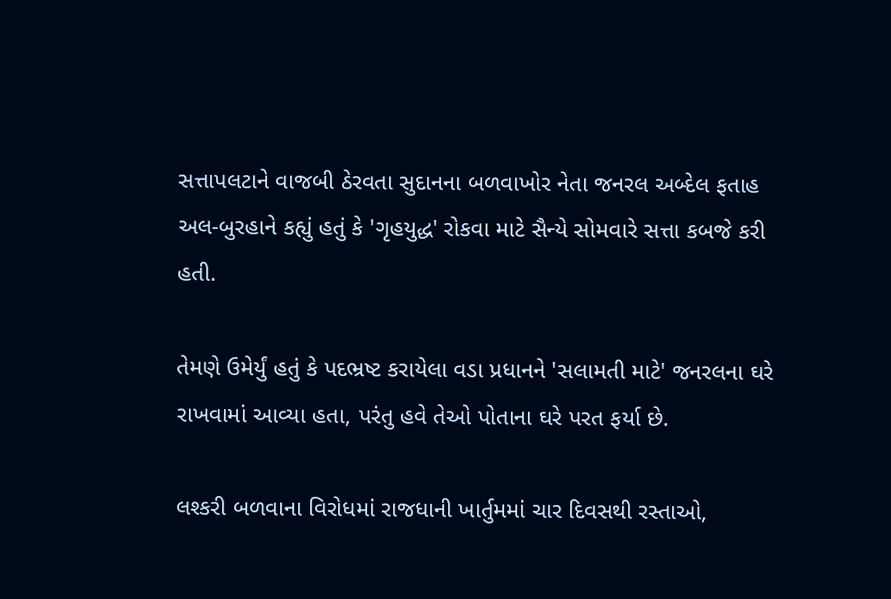સત્તાપલટાને વાજબી ઠેરવતા સુદાનના બળવાખોર નેતા જનરલ અબ્દેલ ફતાહ અલ-બુરહાને કહ્યું હતું કે 'ગૃહયુદ્ધ' રોકવા માટે સૈન્યે સોમવારે સત્તા કબજે કરી હતી.

તેમણે ઉમેર્યું હતું કે પદભ્રષ્ટ કરાયેલા વડા પ્રધાનને 'સલામતી માટે' જનરલના ઘરે રાખવામાં આવ્યા હતા, પરંતુ હવે તેઓ પોતાના ઘરે પરત ફર્યા છે.

લશ્કરી બળવાના વિરોધમાં રાજધાની ખાર્તુમમાં ચાર દિવસથી રસ્તાઓ,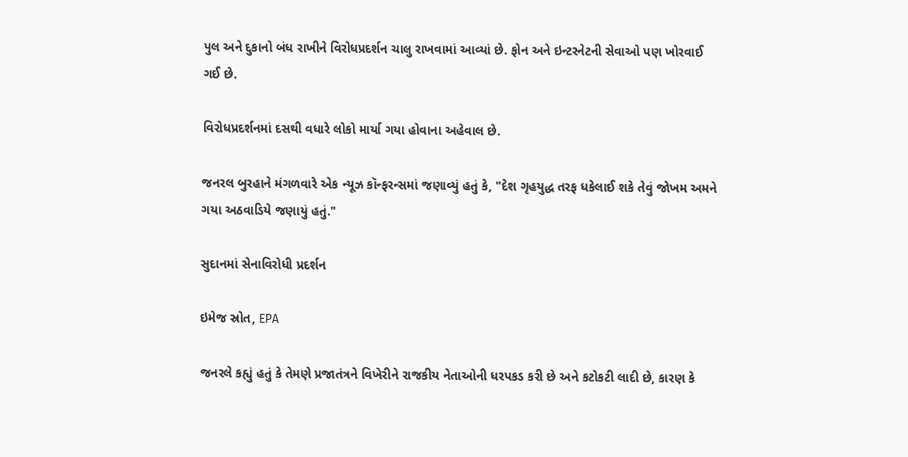પુલ અને દુકાનો બંધ રાખીને વિરોધપ્રદર્શન ચાલુ રાખવામાં આવ્યાં છે. ફોન અને ઇન્ટરનેટની સેવાઓ પણ ખોરવાઈ ગઈ છે.

વિરોધપ્રદર્શનમાં દસથી વધારે લોકો માર્યા ગયા હોવાના અહેવાલ છે.

જનરલ બુરહાને મંગળવારે એક ન્યૂઝ કૉન્ફરન્સમાં જણાવ્યું હતું કે, "દેશ ગૃહયુદ્ધ તરફ ધકેલાઈ શકે તેવું જોખમ અમને ગયા અઠવાડિયે જણાયું હતું."

સુદાનમાં સેનાવિરોધી પ્રદર્શન

ઇમેજ સ્રોત, EPA

જનરલે કહ્યું હતું કે તેમણે પ્રજાતંત્રને વિખેરીને રાજકીય નેતાઓની ધરપકડ કરી છે અને કટોકટી લાદી છે, કારણ કે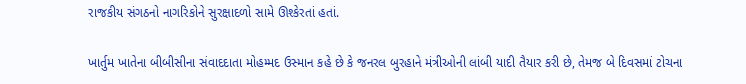રાજકીય સંગઠનો નાગરિકોને સુરક્ષાદળો સામે ઊશ્કેરતાં હતાં.

ખાર્તુમ ખાતેના બીબીસીના સંવાદદાતા મોહમ્મદ ઉસ્માન કહે છે કે જનરલ બુરહાને મંત્રીઓની લાંબી યાદી તૈયાર કરી છે, તેમજ બે દિવસમાં ટોચના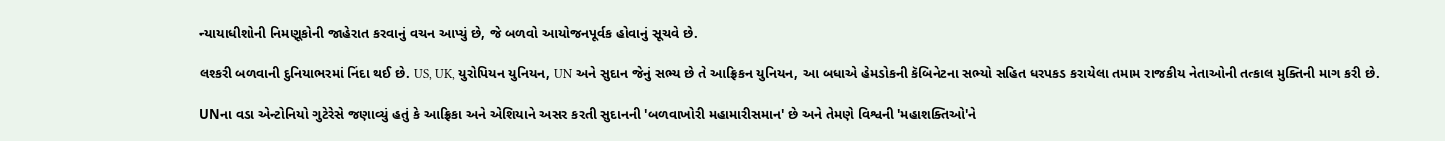ન્યાયાધીશોની નિમણૂકોની જાહેરાત કરવાનું વચન આપ્યું છે, જે બળવો આયોજનપૂર્વક હોવાનું સૂચવે છે.

લશ્કરી બળવાની દુનિયાભરમાં નિંદા થઈ છે. US, UK, યુરોપિયન યુનિયન, UN અને સુદાન જેનું સભ્ય છે તે આફ્રિકન યુનિયન, આ બધાએ હેમડોકની કૅબિનેટના સભ્યો સહિત ધરપકડ કરાયેલા તમામ રાજકીય નેતાઓની તત્કાલ મુક્તિની માગ કરી છે.

UNના વડા એન્ટોનિયો ગુટેરેસે જણાવ્યું હતું કે આફ્રિકા અને એશિયાને અસર કરતી સુદાનની 'બળવાખોરી મહામારીસમાન' છે અને તેમણે વિશ્વની 'મહાશક્તિઓ'ને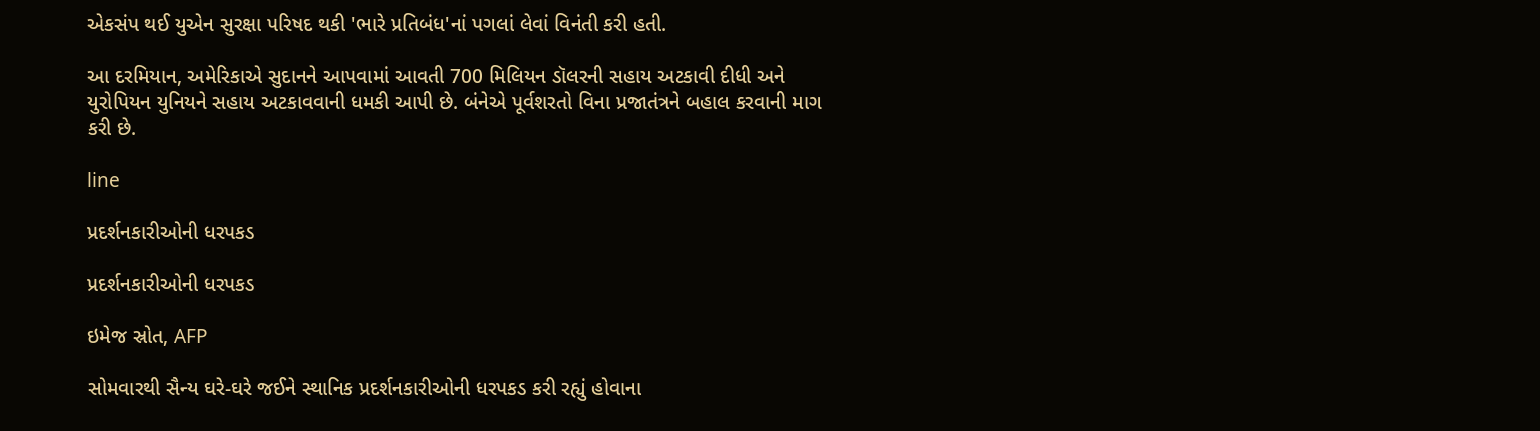એકસંપ થઈ યુએન સુરક્ષા પરિષદ થકી 'ભારે પ્રતિબંધ'નાં પગલાં લેવાં વિનંતી કરી હતી.

આ દરમિયાન, અમેરિકાએ સુદાનને આપવામાં આવતી 700 મિલિયન ડૉલરની સહાય અટકાવી દીધી અને યુરોપિયન યુનિયને સહાય અટકાવવાની ધમકી આપી છે. બંનેએ પૂર્વશરતો વિના પ્રજાતંત્રને બહાલ કરવાની માગ કરી છે.

line

પ્રદર્શનકારીઓની ધરપકડ

પ્રદર્શનકારીઓની ધરપકડ

ઇમેજ સ્રોત, AFP

સોમવારથી સૈન્ય ઘરે-ઘરે જઈને સ્થાનિક પ્રદર્શનકારીઓની ધરપકડ કરી રહ્યું હોવાના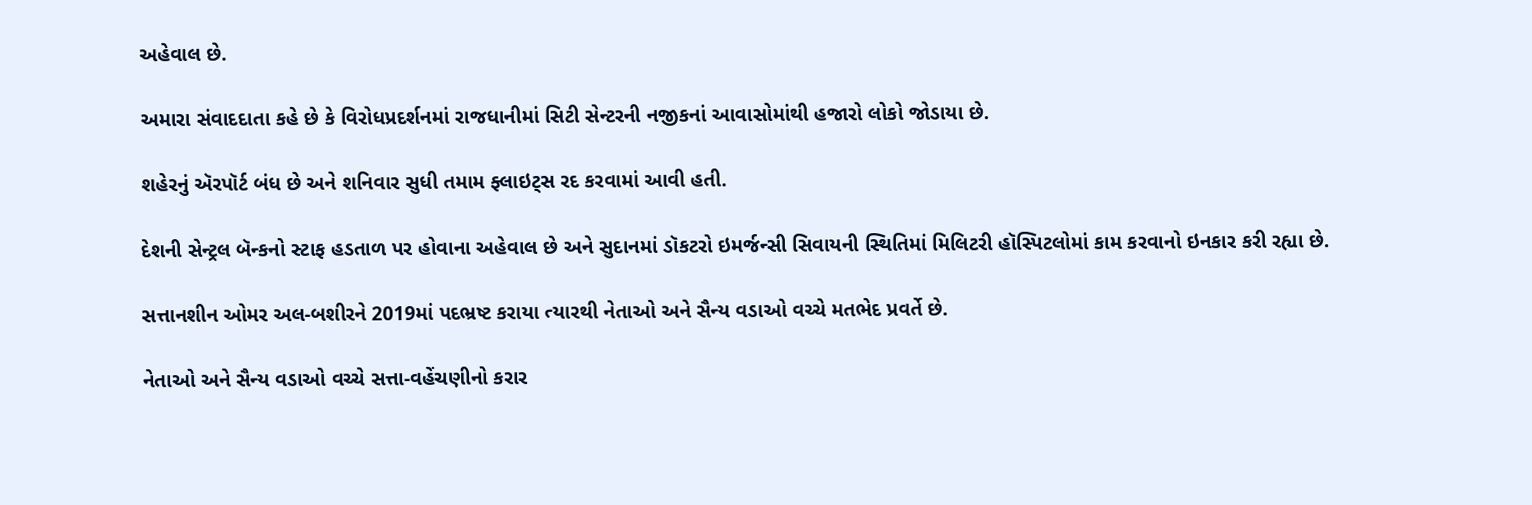અહેવાલ છે.

અમારા સંવાદદાતા કહે છે કે વિરોધપ્રદર્શનમાં રાજધાનીમાં સિટી સેન્ટરની નજીકનાં આવાસોમાંથી હજારો લોકો જોડાયા છે.

શહેરનું ઍરપૉર્ટ બંધ છે અને શનિવાર સુધી તમામ ફ્લાઇટ્સ રદ કરવામાં આવી હતી.

દેશની સેન્ટ્રલ બૅન્કનો સ્ટાફ હડતાળ પર હોવાના અહેવાલ છે અને સુદાનમાં ડૉકટરો ઇમર્જન્સી સિવાયની સ્થિતિમાં મિલિટરી હૉસ્પિટલોમાં કામ કરવાનો ઇનકાર કરી રહ્યા છે.

સત્તાનશીન ઓમર અલ-બશીરને 2019માં પદભ્રષ્ટ કરાયા ત્યારથી નેતાઓ અને સૈન્ય વડાઓ વચ્ચે મતભેદ પ્રવર્તે છે.

નેતાઓ અને સૈન્ય વડાઓ વચ્ચે સત્તા-વહેંચણીનો કરાર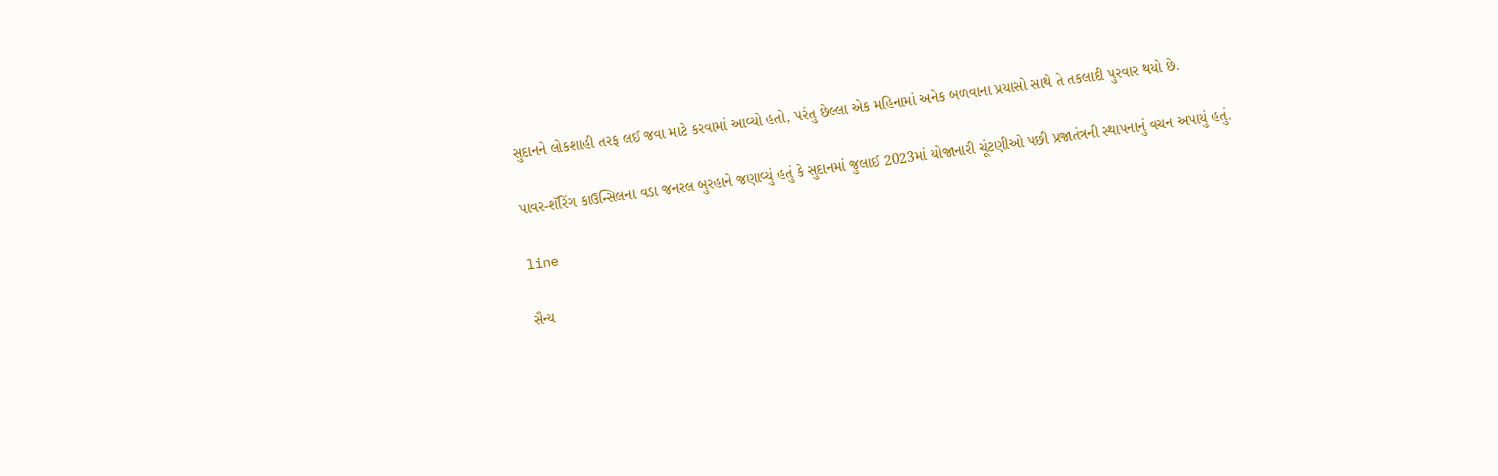સુદાનને લોકશાહી તરફ લઈ જવા માટે કરવામાં આવ્યો હતો, પરંતુ છેલ્લા એક મહિનામાં અનેક બળવાના પ્રયાસો સાથે તે તકલાદી પુરવાર થયો છે.

પાવર-શૅરિંગ કાઉન્સિલના વડા જનરલ બુરહાને જણાવ્યું હતું કે સુદાનમાં જુલાઈ 2023માં યોજાનારી ચૂંટણીઓ પછી પ્રજાતંત્રની સ્થાપનાનું વચન અપાયું હતું.

line

સૈન્ય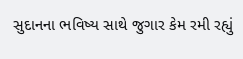સુદાનના ભવિષ્ય સાથે જુગાર કેમ રમી રહ્યું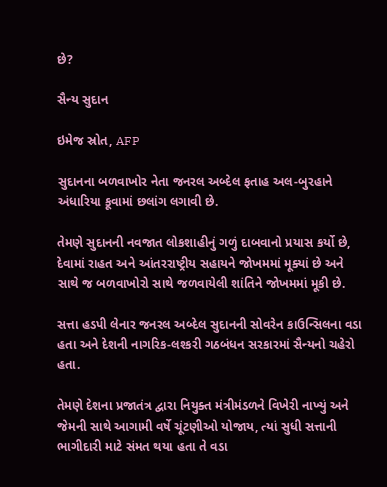છે?

સૈન્ય સુદાન

ઇમેજ સ્રોત, AFP

સુદાનના બળવાખોર નેતા જનરલ અબ્દેલ ફતાહ અલ-બુરહાને અંધારિયા કૂવામાં છલાંગ લગાવી છે.

તેમણે સુદાનની નવજાત લોકશાહીનું ગળું દાબવાનો પ્રયાસ કર્યો છે, દેવામાં રાહત અને આંતરરાષ્ટ્રીય સહાયને જોખમમાં મૂક્યાં છે અને સાથે જ બળવાખોરો સાથે જળવાયેલી શાંતિને જોખમમાં મૂકી છે.

સત્તા હડપી લેનાર જનરલ અબ્દેલ સુદાનની સોવરેન કાઉન્સિલના વડા હતા અને દેશની નાગરિક-લશ્કરી ગઠબંધન સરકારમાં સૈન્યનો ચહેરો હતા.

તેમણે દેશના પ્રજાતંત્ર દ્વારા નિયુક્ત મંત્રીમંડળને વિખેરી નાખ્યું અને જેમની સાથે આગામી વર્ષે ચૂંટણીઓ યોજાય, ત્યાં સુધી સત્તાની ભાગીદારી માટે સંમત થયા હતા તે વડા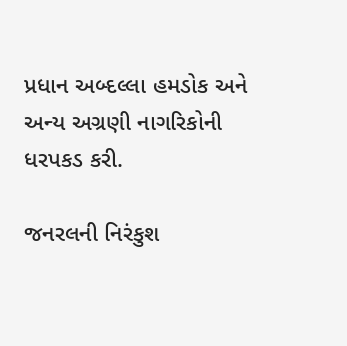પ્રધાન અબ્દલ્લા હમડોક અને અન્ય અગ્રણી નાગરિકોની ધરપકડ કરી.

જનરલની નિરંકુશ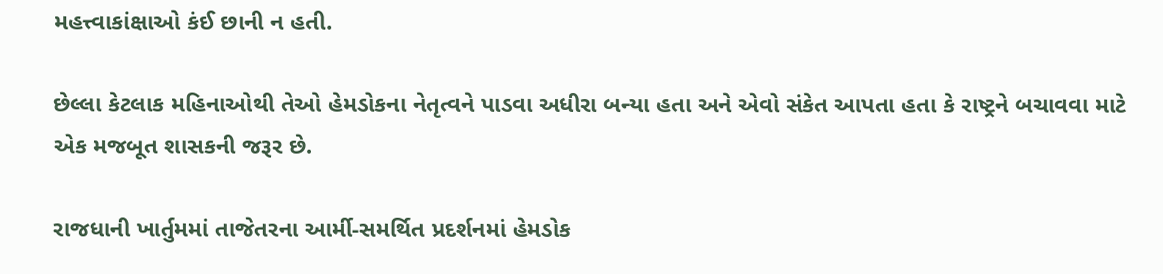મહત્ત્વાકાંક્ષાઓ કંઈ છાની ન હતી.

છેલ્લા કેટલાક મહિનાઓથી તેઓ હેમડોકના નેતૃત્વને પાડવા અધીરા બન્યા હતા અને એવો સંકેત આપતા હતા કે રાષ્ટ્રને બચાવવા માટે એક મજબૂત શાસકની જરૂર છે.

રાજધાની ખાર્તુમમાં તાજેતરના આર્મી-સમર્થિત પ્રદર્શનમાં હેમડોક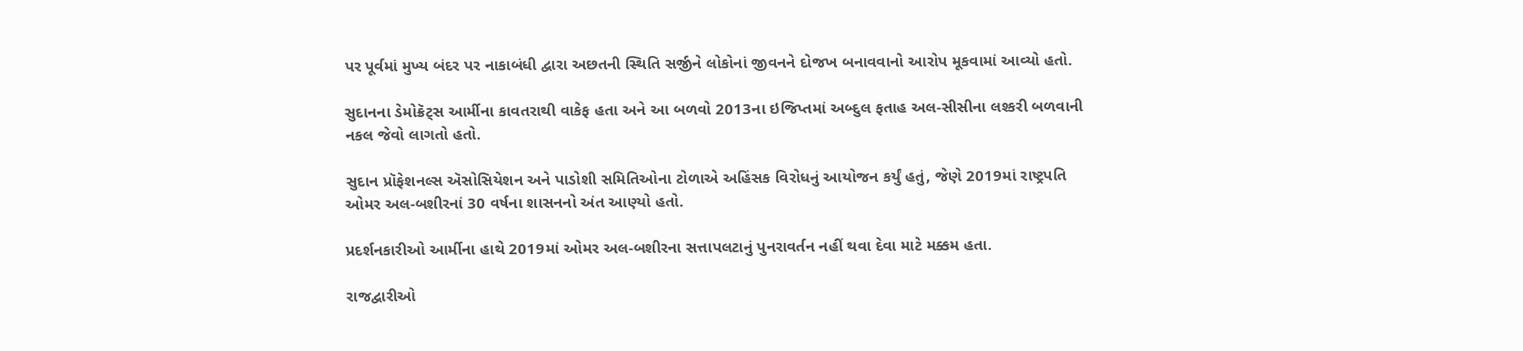પર પૂર્વમાં મુખ્ય બંદર પર નાકાબંધી દ્વારા અછતની સ્થિતિ સર્જીને લોકોનાં જીવનને દોજખ બનાવવાનો આરોપ મૂકવામાં આવ્યો હતો.

સુદાનના ડેમોક્રૅટ્સ આર્મીના કાવતરાથી વાકેફ હતા અને આ બળવો 2013ના ઇજિપ્તમાં અબ્દુલ ફતાહ અલ-સીસીના લશ્કરી બળવાની નકલ જેવો લાગતો હતો.

સુદાન પ્રૉફેશનલ્સ ઍસોસિયેશન અને પાડોશી સમિતિઓના ટોળાએ અહિંસક વિરોધનું આયોજન કર્યું હતું, જેણે 2019માં રાષ્ટ્રપતિ ઓમર અલ-બશીરનાં 30 વર્ષના શાસનનો અંત આણ્યો હતો.

પ્રદર્શનકારીઓ આર્મીના હાથે 2019માં ઓમર અલ-બશીરના સત્તાપલટાનું પુનરાવર્તન નહીં થવા દેવા માટે મક્કમ હતા.

રાજદ્વારીઓ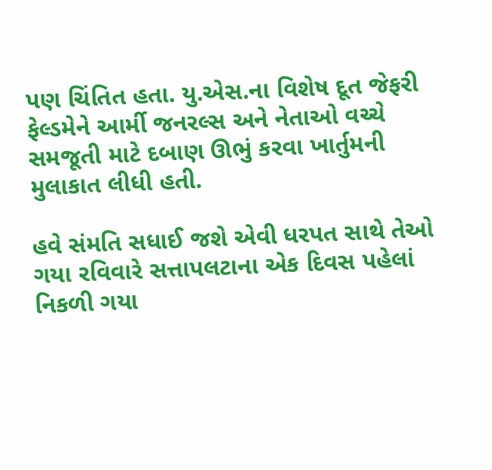પણ ચિંતિત હતા. યુ.એસ.ના વિશેષ દૂત જેફરી ફેલ્ડમેને આર્મી જનરલ્સ અને નેતાઓ વચ્ચે સમજૂતી માટે દબાણ ઊભું કરવા ખાર્તુમની મુલાકાત લીધી હતી.

હવે સંમતિ સધાઈ જશે એવી ધરપત સાથે તેઓ ગયા રવિવારે સત્તાપલટાના એક દિવસ પહેલાં નિકળી ગયા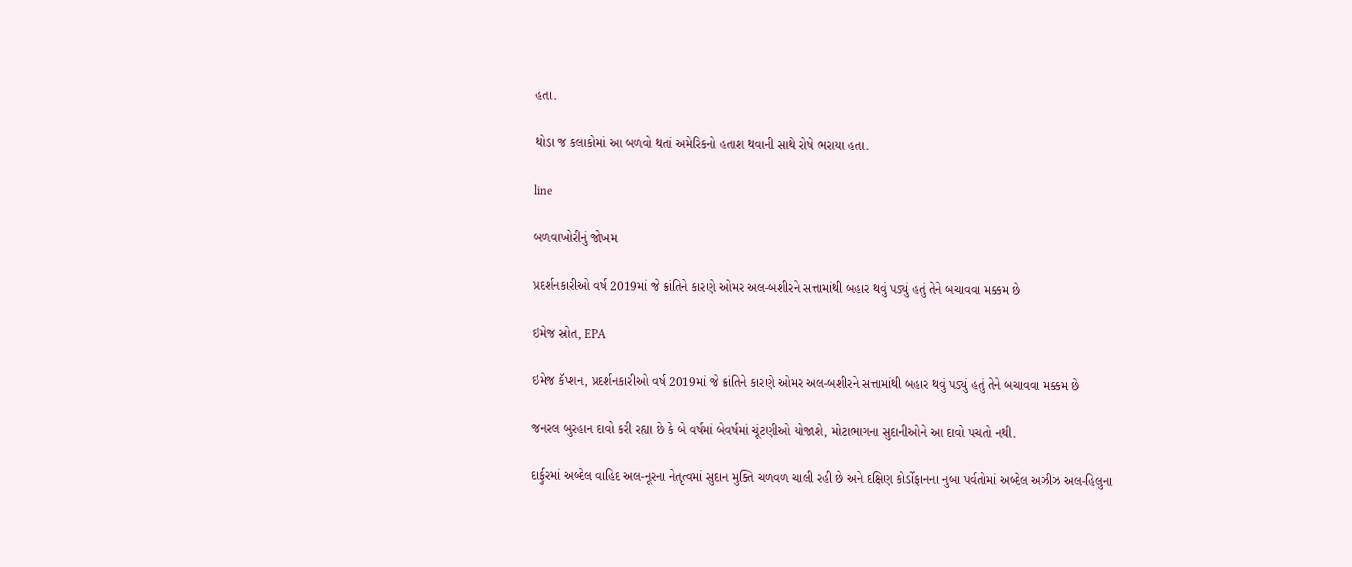હતા.

થોડા જ કલાકોમાં આ બળવો થતાં અમેરિકનો હતાશ થવાની સાથે રોષે ભરાયા હતા.

line

બળવાખોરીનું જોખમ

પ્રદર્શનકારીઓ વર્ષ 2019માં જે ક્રાંતિને કારણે ઓમર અલ-બશીરને સત્તામાંથી બહાર થવું પડ્યું હતું તેને બચાવવા મક્કમ છે

ઇમેજ સ્રોત, EPA

ઇમેજ કૅપ્શન, પ્રદર્શનકારીઓ વર્ષ 2019માં જે ક્રાંતિને કારણે ઓમર અલ-બશીરને સત્તામાંથી બહાર થવું પડ્યું હતું તેને બચાવવા મક્કમ છે

જનરલ બુરહાન દાવો કરી રહ્યા છે કે બે વર્ષમાં બેવર્ષમાં ચૂંટણીઓ યોજાશે, મોટાભાગના સુદાનીઓને આ દાવો પચતો નથી.

દાર્ફુરમાં અબ્દેલ વાહિદ અલ-નૂરના નેતૃત્વમાં સુદાન મુક્તિ ચળવળ ચાલી રહી છે અને દક્ષિણ કોર્ડોફાનના નુબા પર્વતોમાં અબ્દેલ અઝીઝ અલ-હિલુના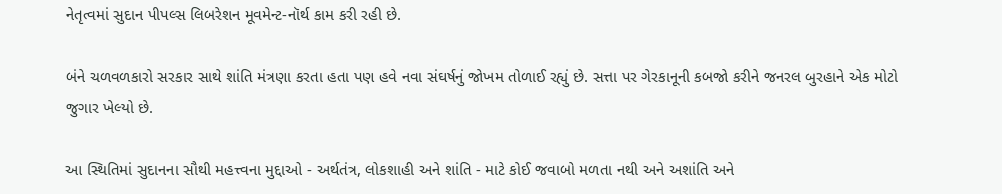નેતૃત્વમાં સુદાન પીપલ્સ લિબરેશન મૂવમેન્ટ-નૉર્થ કામ કરી રહી છે.

બંને ચળવળકારો સરકાર સાથે શાંતિ મંત્રણા કરતા હતા પણ હવે નવા સંઘર્ષનું જોખમ તોળાઈ રહ્યું છે. સત્તા પર ગેરકાનૂની કબજો કરીને જનરલ બુરહાને એક મોટો જુગાર ખેલ્યો છે.

આ સ્થિતિમાં સુદાનના સૌથી મહત્ત્વના મુદ્દાઓ - અર્થતંત્ર, લોકશાહી અને શાંતિ - માટે કોઈ જવાબો મળતા નથી અને અશાંતિ અને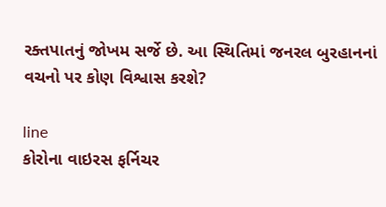રક્તપાતનું જોખમ સર્જે છે. આ સ્થિતિમાં જનરલ બુરહાનનાં વચનો પર કોણ વિશ્વાસ કરશે?

line
કોરોના વાઇરસ ફર્નિચર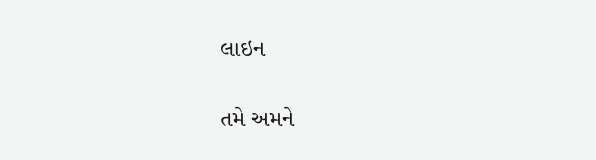લાઇન

તમે અમને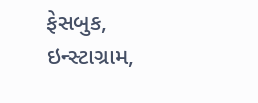ફેસબુક, ઇન્સ્ટાગ્રામ,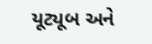યૂટ્યૂબ અને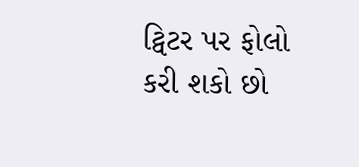ટ્વિટર પર ફોલો કરી શકો છો